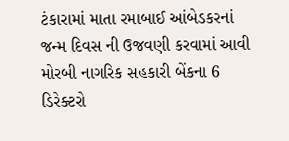ટંકારામાં માતા રમાબાઈ આંબેડકરનાં જન્મ દિવસ ની ઉજવણી કરવામાં આવી મોરબી નાગરિક સહકારી બેંકના 6 ડિરેક્ટરો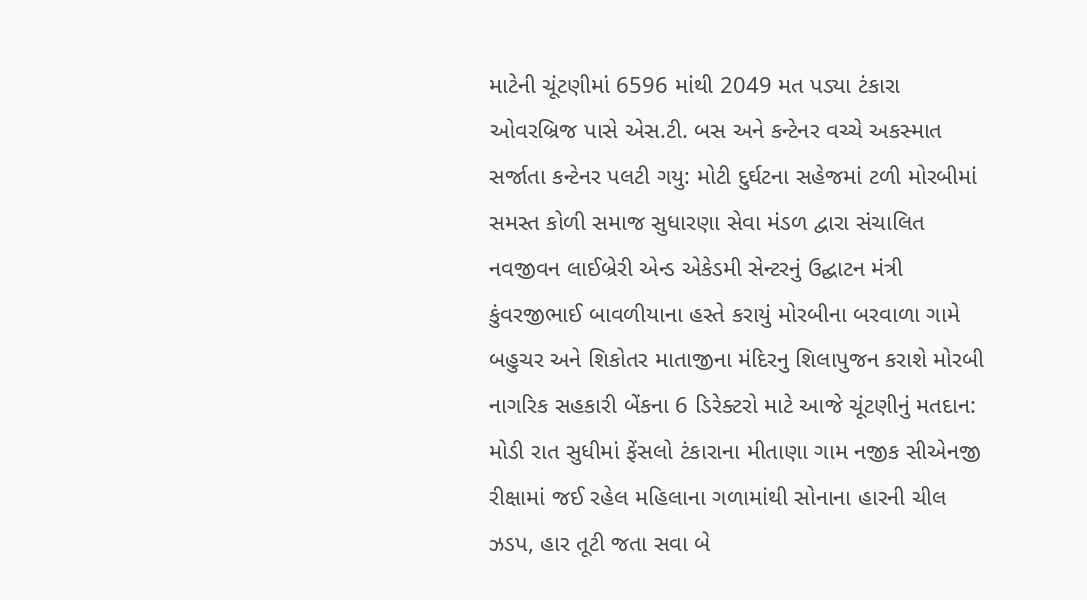માટેની ચૂંટણીમાં 6596 માંથી 2049 મત પડ્યા ટંકારા ઓવરબ્રિજ પાસે એસ.ટી. બસ અને કન્ટેનર વચ્ચે અકસ્માત સર્જાતા કન્ટેનર પલટી ગયુ: મોટી દુર્ઘટના સહેજમાં ટળી મોરબીમાં સમસ્ત કોળી સમાજ સુધારણા સેવા મંડળ દ્વારા સંચાલિત નવજીવન લાઈબ્રેરી એન્ડ એકેડમી સેન્ટરનું ઉદ્ઘાટન મંત્રી કુંવરજીભાઈ બાવળીયાના હસ્તે કરાયું મોરબીના બરવાળા ગામે બહુચર અને શિકોતર માતાજીના મંદિરનુ શિલાપુજન કરાશે મોરબી નાગરિક સહકારી બેંકના 6 ડિરેક્ટરો માટે આજે ચૂંટણીનું મતદાન: મોડી રાત સુધીમાં ફેંસલો ટંકારાના મીતાણા ગામ નજીક સીએનજી રીક્ષામાં જઈ રહેલ મહિલાના ગળામાંથી સોનાના હારની ચીલ ઝડપ, હાર તૂટી જતા સવા બે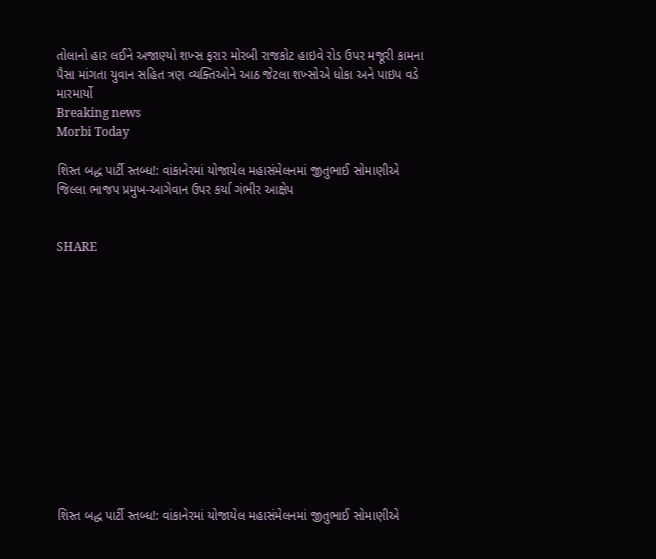તોલાનો હાર લઈને અજાણ્યો શખ્સ ફરાર મોરબી રાજકોટ હાઇવે રોડ ઉપર મજૂરી કામના પૈસા માંગતા યુવાન સહિત ત્રણ વ્યક્તિઓને આઠ જેટલા શખ્સોએ ધોકા અને પાઇપ વડે મારમાર્યો
Breaking news
Morbi Today

શિસ્ત બદ્ધ પાર્ટી સ્તબ્ધ!: વાંકાનેરમાં યોજાયેલ મહાસંમેલનમાં જીતુભાઈ સોમાણીએ જિલ્લા ભાજપ પ્રમુખ-આગેવાન ઉપર કર્યા ગંભીર આક્ષેપ


SHARE













શિસ્ત બદ્ધ પાર્ટી સ્તબ્ધ!: વાંકાનેરમાં યોજાયેલ મહાસંમેલનમાં જીતુભાઈ સોમાણીએ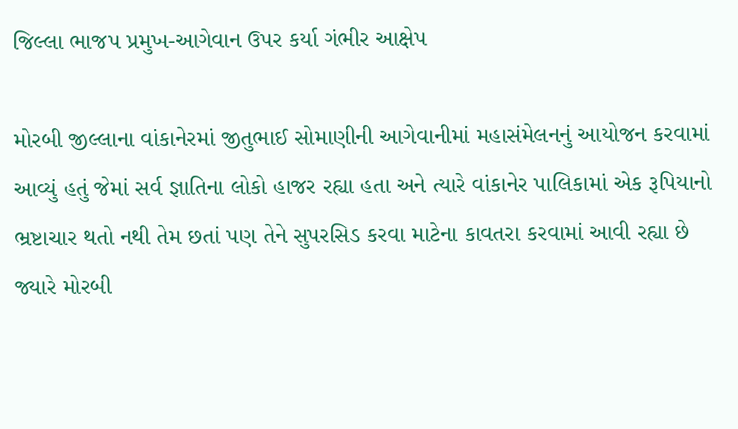જિલ્લા ભાજપ પ્રમુખ-આગેવાન ઉપર કર્યા ગંભીર આક્ષેપ

મોરબી જીલ્લાના વાંકાનેરમાં જીતુભાઈ સોમાણીની આગેવાનીમાં મહાસંમેલનનું આયોજન કરવામાં આવ્યું હતું જેમાં સર્વ જ્ઞાતિના લોકો હાજર રહ્યા હતા અને ત્યારે વાંકાનેર પાલિકામાં એક રૂપિયાનો ભ્રષ્ટાચાર થતો નથી તેમ છતાં પણ તેને સુપરસિડ કરવા માટેના કાવતરા કરવામાં આવી રહ્યા છે જ્યારે મોરબી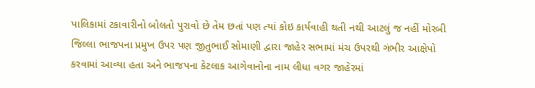પાલિકામાં ટકાવારીનો બોલતો પુરાવો છે તેમ છતાં પણ ત્યાં કોઇ કાર્યવાહી થતી નથી આટલું જ નહીં મોરબી જિલ્લા ભાજપના પ્રમુખ ઉપર પણ જીતુભાઈ સોમાણી દ્વારા જાહેર સભામાં મંચ ઉપરથી ગંભીર આક્ષેપો કરવામાં આવ્યા હતા અને ભાજપના કેટલાક આગેવાનોના નામ લીધા વગર જાહેરમાં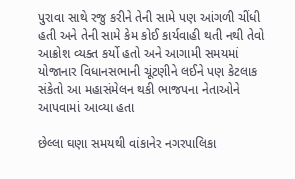પુરાવા સાથે રજુ કરીને તેની સામે પણ આંગળી ચીંધી હતી અને તેની સામે કેમ કોઈ કાર્યવાહી થતી નથી તેવો આક્રોશ વ્યક્ત કર્યો હતો અને આગામી સમયમાં યોજાનાર વિધાનસભાની ચૂંટણીને લઈને પણ કેટલાક સંકેતો આ મહાસંમેલન થકી ભાજપના નેતાઓને આપવામાં આવ્યા હતા

છેલ્લા ઘણા સમયથી વાંકાનેર નગરપાલિકા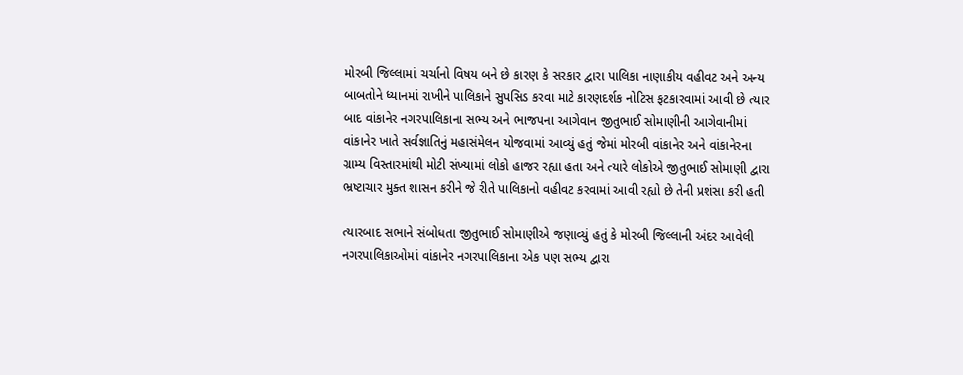મોરબી જિલ્લામાં ચર્ચાનો વિષય બને છે કારણ કે સરકાર દ્વારા પાલિકા નાણાકીય વહીવટ અને અન્ય બાબતોને ધ્યાનમાં રાખીને પાલિકાને સુપસિડ કરવા માટે કારણદર્શક નોટિસ ફટકારવામાં આવી છે ત્યાર બાદ વાંકાનેર નગરપાલિકાના સભ્ય અને ભાજપના આગેવાન જીતુભાઈ સોમાણીની આગેવાનીમાં વાંકાનેર ખાતે સર્વજ્ઞાતિનું મહાસંમેલન યોજવામાં આવ્યું હતું જેમાં મોરબી વાંકાનેર અને વાંકાનેરના ગ્રામ્ય વિસ્તારમાંથી મોટી સંખ્યામાં લોકો હાજર રહ્યા હતા અને ત્યારે લોકોએ જીતુભાઈ સોમાણી દ્વારા ભ્રષ્ટાચાર મુક્ત શાસન કરીને જે રીતે પાલિકાનો વહીવટ કરવામાં આવી રહ્યો છે તેની પ્રશંસા કરી હતી

ત્યારબાદ સભાને સંબોધતા જીતુભાઈ સોમાણીએ જણાવ્યું હતું કે મોરબી જિલ્લાની અંદર આવેલી નગરપાલિકાઓમાં વાંકાનેર નગરપાલિકાના એક પણ સભ્ય દ્વારા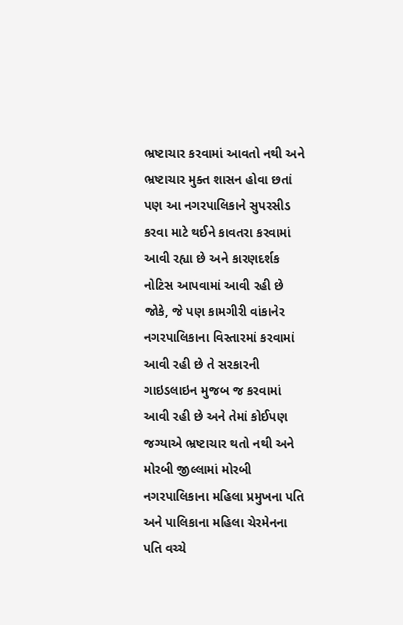ભ્રષ્ટાચાર કરવામાં આવતો નથી અને ભ્રષ્ટાચાર મુક્ત શાસન હોવા છતાં પણ આ નગરપાલિકાને સુપરસીડ કરવા માટે થઈને કાવતરા કરવામાં આવી રહ્યા છે અને કારણદર્શક નોટિસ આપવામાં આવી રહી છે જોકે, જે પણ કામગીરી વાંકાનેર નગરપાલિકાના વિસ્તારમાં કરવામાં આવી રહી છે તે સરકારની ગાઇડલાઇન મુજબ જ કરવામાં આવી રહી છે અને તેમાં કોઈપણ જગ્યાએ ભ્રષ્ટાચાર થતો નથી અને મોરબી જીલ્લામાં મોરબી નગરપાલિકાના મહિલા પ્રમુખના પતિ અને પાલિકાના મહિલા ચેરમેનના પતિ વચ્ચે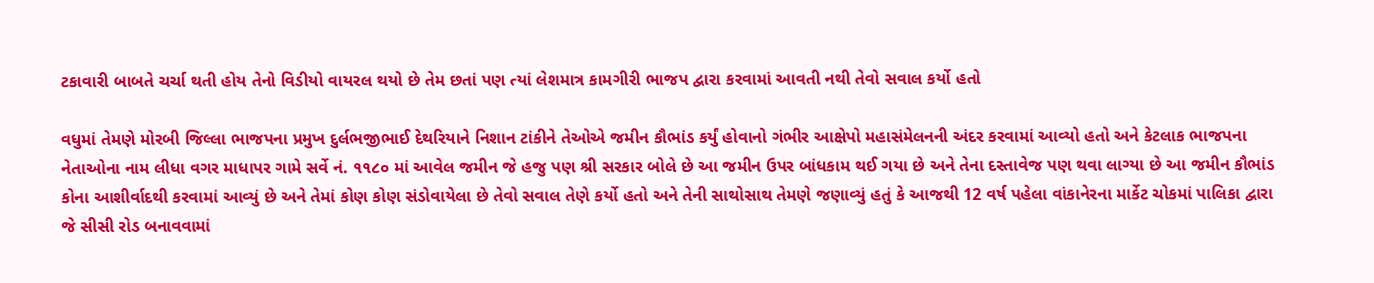ટકાવારી બાબતે ચર્ચા થતી હોય તેનો વિડીયો વાયરલ થયો છે તેમ છતાં પણ ત્યાં લેશમાત્ર કામગીરી ભાજપ દ્વારા કરવામાં આવતી નથી તેવો સવાલ કર્યો હતો

વધુમાં તેમણે મોરબી જિલ્લા ભાજપના પ્રમુખ દુર્લભજીભાઈ દેથરિયાને નિશાન ટાંકીને તેઓએ જમીન કૌભાંડ કર્યું હોવાનો ગંભીર આક્ષેપો મહાસંમેલનની અંદર કરવામાં આવ્યો હતો અને કેટલાક ભાજપના નેતાઓના નામ લીધા વગર માધાપર ગામે સર્વે નં. ૧૧૮૦ માં આવેલ જમીન જે હજુ પણ શ્રી સરકાર બોલે છે આ જમીન ઉપર બાંધકામ થઈ ગયા છે અને તેના દસ્તાવેજ પણ થવા લાગ્યા છે આ જમીન કૌભાંડ કોના આશીર્વાદથી કરવામાં આવ્યું છે અને તેમાં કોણ કોણ સંડોવાયેલા છે તેવો સવાલ તેણે કર્યો હતો અને તેની સાથોસાથ તેમણે જણાવ્યું હતું કે આજથી 12 વર્ષ પહેલા વાંકાનેરના માર્કેટ ચોકમાં પાલિકા દ્વારા જે સીસી રોડ બનાવવામાં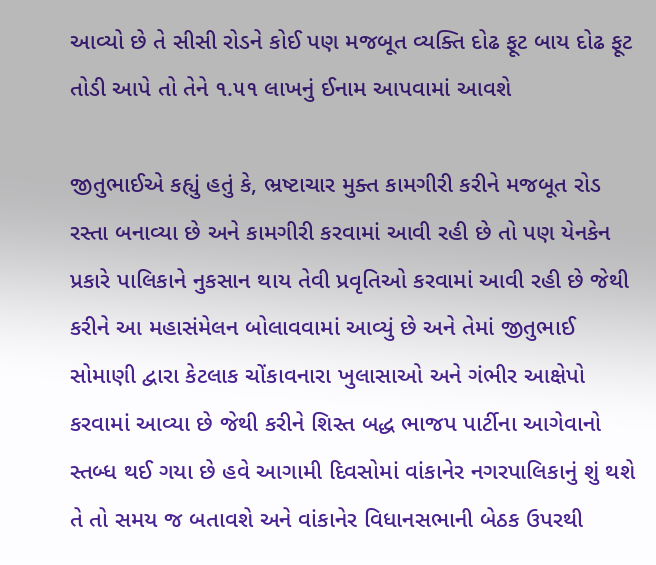આવ્યો છે તે સીસી રોડને કોઈ પણ મજબૂત વ્યક્તિ દોઢ ફૂટ બાય દોઢ ફૂટ તોડી આપે તો તેને ૧.૫૧ લાખનું ઈનામ આપવામાં આવશે

જીતુભાઈએ કહ્યું હતું કે, ભ્રષ્ટાચાર મુક્ત કામગીરી કરીને મજબૂત રોડ રસ્તા બનાવ્યા છે અને કામગીરી કરવામાં આવી રહી છે તો પણ યેનકેન પ્રકારે પાલિકાને નુકસાન થાય તેવી પ્રવૃતિઓ કરવામાં આવી રહી છે જેથી કરીને આ મહાસંમેલન બોલાવવામાં આવ્યું છે અને તેમાં જીતુભાઈ સોમાણી દ્વારા કેટલાક ચોંકાવનારા ખુલાસાઓ અને ગંભીર આક્ષેપો કરવામાં આવ્યા છે જેથી કરીને શિસ્ત બદ્ધ ભાજપ પાર્ટીના આગેવાનો સ્તબ્ધ થઈ ગયા છે હવે આગામી દિવસોમાં વાંકાનેર નગરપાલિકાનું શું થશે તે તો સમય જ બતાવશે અને વાંકાનેર વિધાનસભાની બેઠક ઉપરથી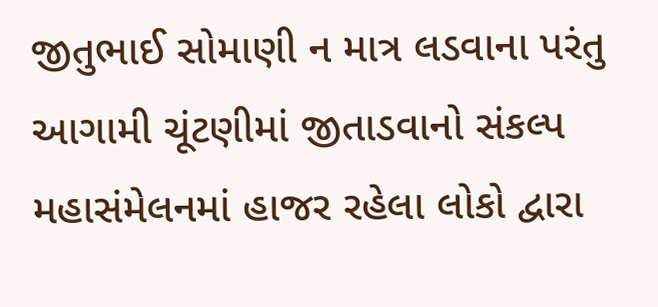જીતુભાઈ સોમાણી ન માત્ર લડવાના પરંતુ આગામી ચૂંટણીમાં જીતાડવાનો સંકલ્પ મહાસંમેલનમાં હાજર રહેલા લોકો દ્વારા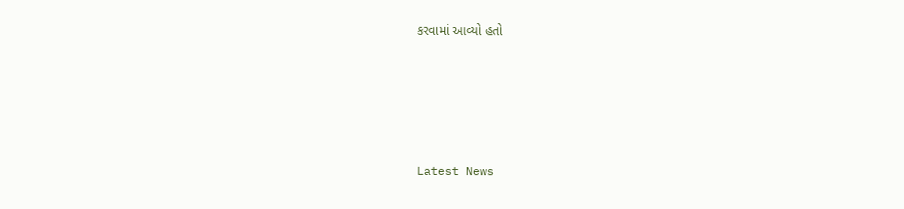કરવામાં આવ્યો હતો






Latest News